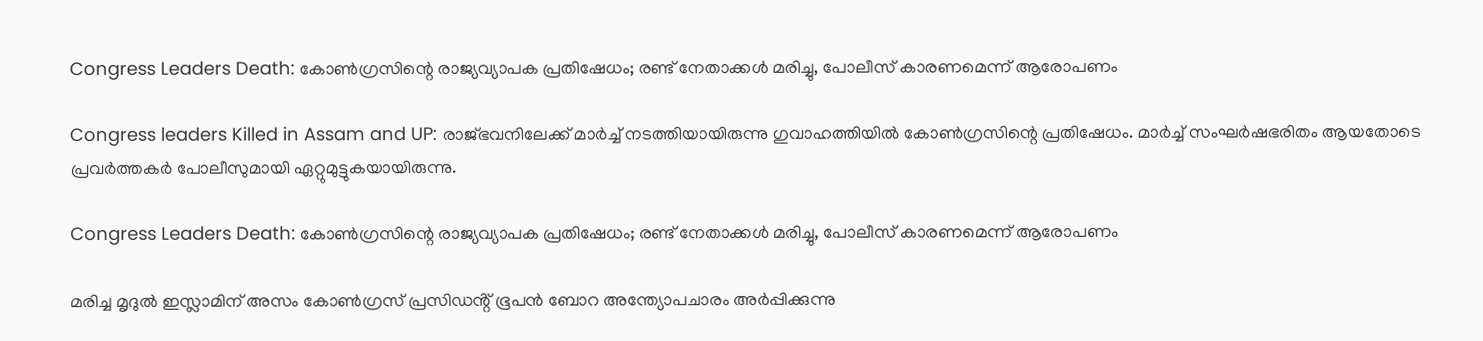Congress Leaders Death: കോൺഗ്രസിന്റെ രാജ്യവ്യാപക പ്രതിഷേധം; രണ്ട് നേതാക്കള്‍ മരിച്ചു, പോലീസ് കാരണമെന്ന് ആരോപണം

Congress leaders Killed in Assam and UP: രാജ്ഭവനിലേക്ക് മാർച്ച് നടത്തിയായിരുന്നു ഗുവാഹത്തിയിൽ കോൺഗ്രസിന്റെ പ്രതിഷേധം. മാർച്ച് സംഘർഷഭരിതം ആയതോടെ പ്രവർത്തകർ പോലീസുമായി ഏറ്റുമുട്ടുകയായിരുന്നു.

Congress Leaders Death: കോൺഗ്രസിന്റെ രാജ്യവ്യാപക പ്രതിഷേധം; രണ്ട് നേതാക്കള്‍ മരിച്ചു, പോലീസ് കാരണമെന്ന് ആരോപണം

മരിച്ച മൃദുൽ ഇസ്ലാമിന് അസം കോൺഗ്രസ് പ്രസിഡൻ്റ് ഭൂപൻ ബോറ അന്ത്യോപചാരം അർപ്പിക്കുന്നു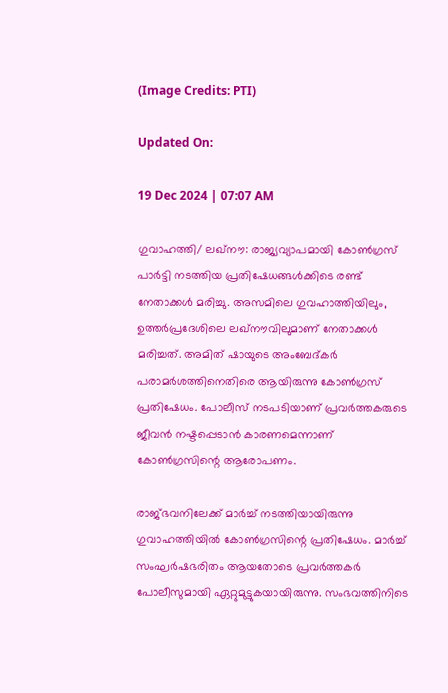(Image Credits: PTI)

Updated On:

19 Dec 2024 | 07:07 AM

ഗുവാഹത്തി/ ലഖ്‌നൗ: രാജ്യവ്യാപമായി കോൺഗ്രസ് പാർട്ടി നടത്തിയ പ്രതിഷേധങ്ങൾക്കിടെ രണ്ട് നേതാക്കൾ മരിച്ചു. അസമിലെ ഗുവഹാത്തിയിലും, ഉത്തർപ്രദേശിലെ ലഖ്‌നൗവിലുമാണ് നേതാക്കൾ മരിച്ചത്. അമിത് ഷായുടെ അംബേദ്‌കർ പരാമർശത്തിനെതിരെ ആയിരുന്നു കോൺഗ്രസ് പ്രതിഷേധം. പോലീസ് നടപടിയാണ് പ്രവർത്തകരുടെ ജീവൻ നഷ്ടപ്പെടാൻ കാരണമെന്നാണ് കോൺഗ്രസിന്റെ ആരോപണം.

രാജ്ഭവനിലേക്ക് മാർച്ച് നടത്തിയായിരുന്നു ഗുവാഹത്തിയിൽ കോൺഗ്രസിന്റെ പ്രതിഷേധം. മാർച്ച് സംഘർഷഭരിതം ആയതോടെ പ്രവർത്തകർ പോലീസുമായി ഏറ്റുമുട്ടുകയായിരുന്നു. സംഭവത്തിനിടെ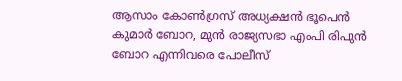ആസാം കോൺഗ്രസ് അധ്യക്ഷൻ ഭൂപെൻ കുമാർ ബോറ, മുൻ രാജ്യസഭാ എംപി രിപുൻ ബോറ എന്നിവരെ പോലീസ്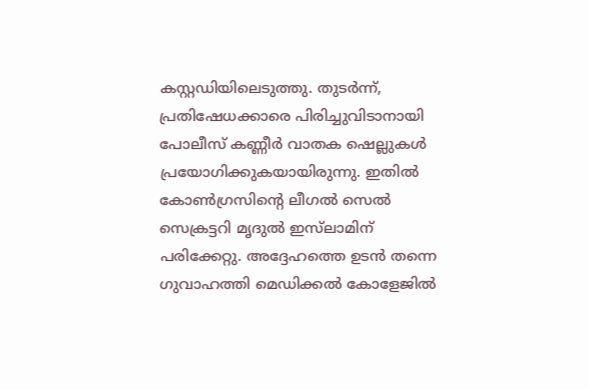കസ്റ്റഡിയിലെടുത്തു. തുടർന്ന്, പ്രതിഷേധക്കാരെ പിരിച്ചുവിടാനായി പോലീസ് കണ്ണീർ വാതക ഷെല്ലുകൾ പ്രയോഗിക്കുകയായിരുന്നു. ഇതിൽ കോൺഗ്രസിന്റെ ലീഗൽ സെൽ സെക്രട്ടറി മൃദുൽ ഇസ്‌ലാമിന് പരിക്കേറ്റു. അദ്ദേഹത്തെ ഉടൻ തന്നെ ഗുവാഹത്തി മെഡിക്കൽ കോളേജിൽ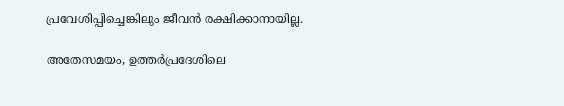പ്രവേശിപ്പിച്ചെങ്കിലും ജീവൻ രക്ഷിക്കാനായില്ല.

അതേസമയം, ഉത്തർപ്രദേശിലെ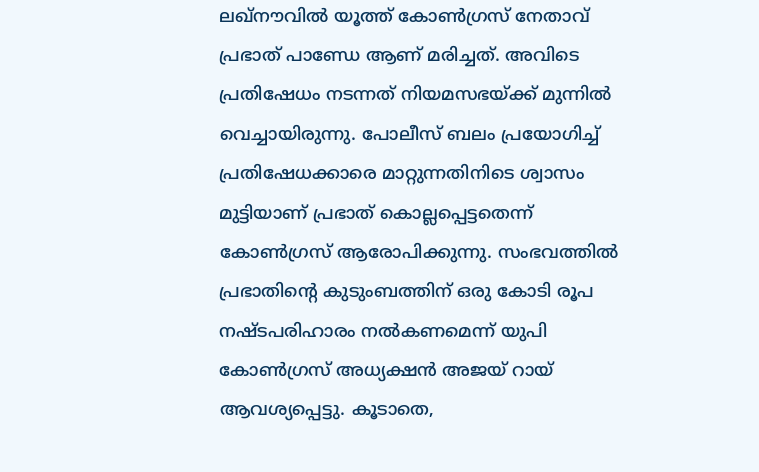ലഖ്‌നൗവിൽ യൂത്ത് കോൺഗ്രസ് നേതാവ് പ്രഭാത് പാണ്ഡേ ആണ് മരിച്ചത്. അവിടെ പ്രതിഷേധം നടന്നത് നിയമസഭയ്ക്ക് മുന്നിൽ വെച്ചായിരുന്നു. പോലീസ് ബലം പ്രയോഗിച്ച് പ്രതിഷേധക്കാരെ മാറ്റുന്നതിനിടെ ശ്വാസം മുട്ടിയാണ് പ്രഭാത് കൊല്ലപ്പെട്ടതെന്ന് കോൺഗ്രസ് ആരോപിക്കുന്നു. സംഭവത്തിൽ പ്രഭാതിന്റെ കുടുംബത്തിന് ഒരു കോടി രൂപ നഷ്ടപരിഹാരം നൽകണമെന്ന് യുപി കോൺഗ്രസ് അധ്യക്ഷൻ അജയ് റായ് ആവശ്യപ്പെട്ടു. കൂടാതെ,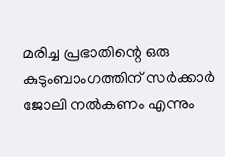മരിച്ച പ്രഭാതിന്റെ ഒരു കുടുംബാംഗത്തിന് സർക്കാർ ജോലി നൽകണം എന്നും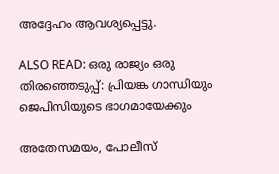അദ്ദേഹം ആവശ്യപ്പെട്ടു.

ALSO READ: ഒരു രാജ്യം ഒരു തിരഞ്ഞെടുപ്പ്: പ്രിയങ്ക ഗാന്ധിയും ജെപിസിയുടെ ഭാഗമായേക്കും

അതേസമയം, പോലീസ്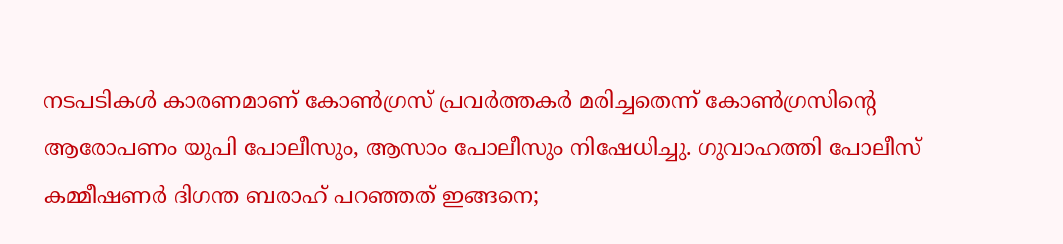നടപടികൾ കാരണമാണ് കോൺഗ്രസ് പ്രവർത്തകർ മരിച്ചതെന്ന് കോൺഗ്രസിന്റെ ആരോപണം യുപി പോലീസും, ആസാം പോലീസും നിഷേധിച്ചു. ഗുവാഹത്തി പോലീസ് കമ്മീഷണർ ദിഗന്ത ബരാഹ് പറഞ്ഞത് ഇങ്ങനെ;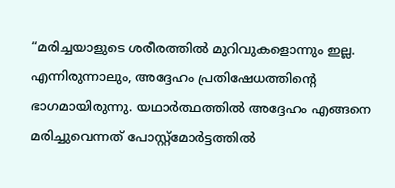“മരിച്ചയാളുടെ ശരീരത്തിൽ മുറിവുകളൊന്നും ഇല്ല. എന്നിരുന്നാലും, അദ്ദേഹം പ്രതിഷേധത്തിൻ്റെ ഭാഗമായിരുന്നു. യഥാർത്ഥത്തിൽ അദ്ദേഹം എങ്ങനെ മരിച്ചുവെന്നത് പോസ്റ്റ്‌മോർട്ടത്തിൽ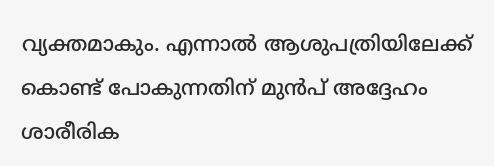വ്യക്തമാകും. എന്നാൽ ആശുപത്രിയിലേക്ക് കൊണ്ട് പോകുന്നതിന് മുൻപ് അദ്ദേഹം ശാരീരിക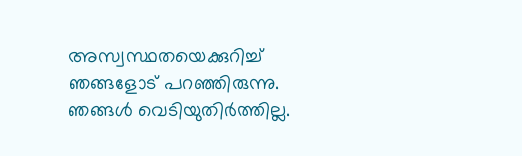അസ്വസ്ഥതയെക്കുറിച്ച് ഞങ്ങളോട് പറഞ്ഞിരുന്നു. ഞങ്ങൾ വെടിയുതിർത്തില്ല.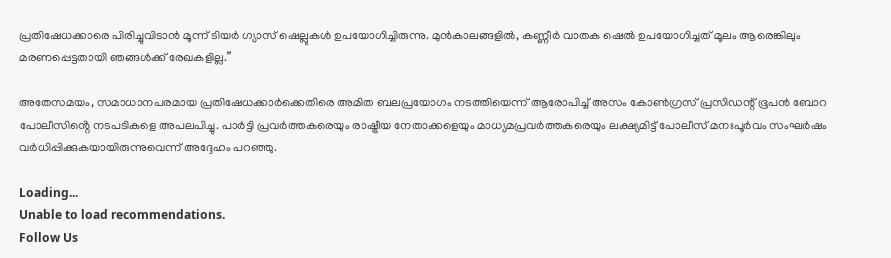പ്രതിഷേധക്കാരെ പിരിച്ചുവിടാൻ മൂന്ന് ടിയർ ഗ്യാസ് ഷെല്ലുകൾ ഉപയോഗിച്ചിരുന്നു. മുൻകാലങ്ങളിൽ, കണ്ണീർ വാതക ഷെൽ ഉപയോഗിച്ചത് മൂലം ആരെങ്കിലും മരണപ്പെട്ടതായി ഞങ്ങൾക്ക് രേഖകളില്ല.”

അതേസമയം, സമാധാനപരമായ പ്രതിഷേധക്കാർക്കെതിരെ അമിത ബലപ്രയോഗം നടത്തിയെന്ന് ആരോപിച്ച് അസം കോൺഗ്രസ് പ്രസിഡന്റ് ഭൂപൻ ബോറ പോലീസിൻ്റെ നടപടികളെ അപലപിച്ചു. പാർട്ടി പ്രവർത്തകരെയും രാഷ്ട്രീയ നേതാക്കളെയും മാധ്യമപ്രവർത്തകരെയും ലക്ഷ്യമിട്ട് പോലീസ് മനഃപൂർവം സംഘർഷം വർധിപ്പിക്കുകയായിരുന്നുവെന്ന് അദ്ദേഹം പറഞ്ഞു.

Loading...
Unable to load recommendations.
Follow Us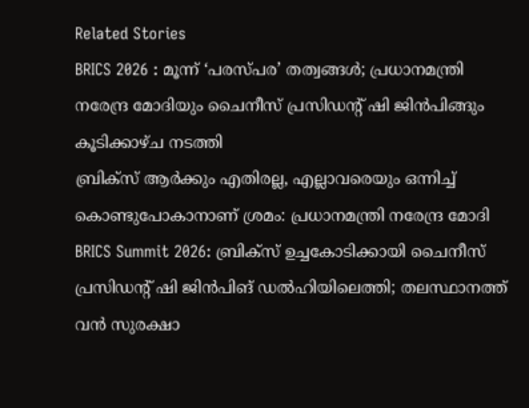Related Stories
BRICS 2026 : മൂന്ന് ‘പരസ്പര’ തത്വങ്ങൾ; പ്രധാനമന്ത്രി നരേന്ദ്ര മോദിയും ചൈനീസ് പ്രസിഡന്റ് ഷി ജിൻപിങ്ങും കൂടിക്കാഴ്ച നടത്തി
ബ്രിക്സ് ആർക്കും എതിരല്ല, എല്ലാവരെയും ഒന്നിച്ച് കൊണ്ടുപോകാനാണ് ശ്രമം: പ്രധാനമന്ത്രി നരേന്ദ്ര മോദി
BRICS Summit 2026: ബ്രിക്സ് ഉച്ചകോടിക്കായി ചൈനീസ് പ്രസിഡൻ്റ് ഷി ജിൻപിങ് ഡൽഹിയിലെത്തി; തലസ്ഥാനത്ത് വൻ സുരക്ഷാ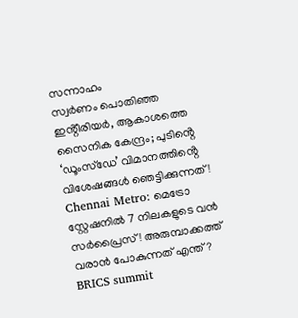സന്നാഹം
സ്വർണം പൊതിഞ്ഞ ഇൻ്റീരിയർ, ആകാശത്തെ സൈനിക കേന്ദ്രം; പുടിൻ്റെ ‘ഡൂംസ്ഡേ’ വിമാനത്തിൻ്റെ വിശേഷങ്ങൾ ഞെട്ടിക്കുന്നത്!
Chennai Metro: മെട്രോ സ്റ്റേഷനിൽ 7 നിലകളുടെ വൻ സർപ്രൈസ്! അരുമ്പാക്കത്ത് വരാൻ പോകുന്നത് എന്ത്?
BRICS summit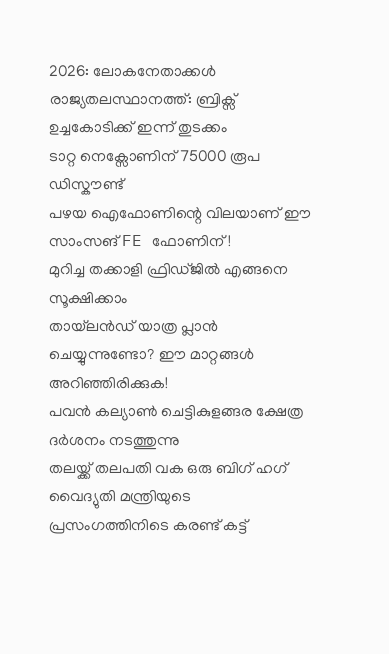2026: ലോകനേതാക്കൾ രാജ്യതലസ്ഥാനത്ത്: ബ്രിക്സ് ഉച്ചകോടിക്ക് ഇന്ന്‌ തുടക്കം
ടാറ്റ നെക്സോണിന് 75000 രൂപ ഡിസ്കൗണ്ട്
പഴയ ഐഫോണിന്റെ വിലയാണ് ഈ സാംസങ് FE ഫോണിന്!
മുറിച്ച തക്കാളി ഫ്രിഡ്ജിൽ എങ്ങനെ സൂക്ഷിക്കാം
തായ്‌ലൻഡ് യാത്ര പ്ലാൻ ചെയ്യുന്നുണ്ടോ? ഈ മാറ്റങ്ങൾ അറിഞ്ഞിരിക്കുക!
പവൻ കല്യാൺ ചെട്ടികുളങ്ങര ക്ഷേത്ര ദർശനം നടത്തുന്നു
തലയ്ക്ക് തലപതി വക ഒരു ബിഗ് ഹഗ്
വൈദ്യുതി മന്ത്രിയുടെ പ്രസംഗത്തിനിടെ കരണ്ട് കട്ട്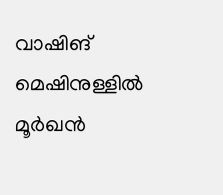വാഷിങ് മെഷിനുള്ളിൽ മൂർഖൻ